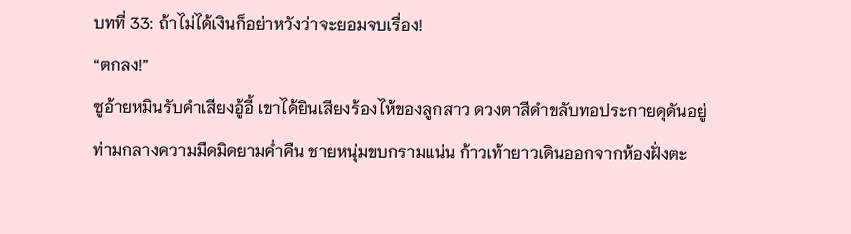บทที่ 33: ถ้าไม่ได้เงินก็อย่าหวังว่าจะยอมจบเรื่อง!
“ตกลง!”
ซูอ้ายหมินรับคำเสียงอู้อี้ เขาได้ยินเสียงร้องไห้ของลูกสาว ดวงตาสีดำขลับทอประกายดุดันอยู่ท่ามกลางความมืดมิดยามค่ำคืน ชายหนุ่มขบกรามแน่น ก้าวเท้ายาวเดินออกจากห้องฝั่งตะ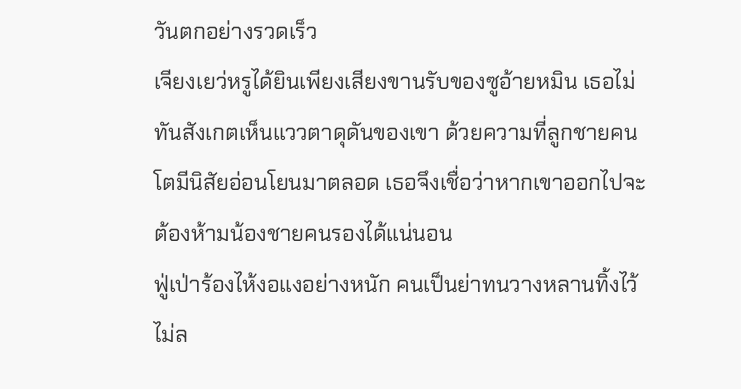วันตกอย่างรวดเร็ว
เจียงเยว่หรูได้ยินเพียงเสียงขานรับของซูอ้ายหมิน เธอไม่ทันสังเกตเห็นแววตาดุดันของเขา ด้วยความที่ลูกชายคนโตมีนิสัยอ่อนโยนมาตลอด เธอจึงเชื่อว่าหากเขาออกไปจะต้องห้ามน้องชายคนรองได้แน่นอน
ฟู่เป่าร้องไห้งอแงอย่างหนัก คนเป็นย่าทนวางหลานทิ้งไว้ไม่ล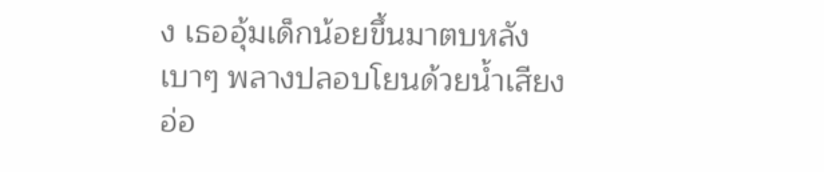ง เธออุ้มเด็กน้อยขึ้นมาตบหลังเบาๆ พลางปลอบโยนด้วยน้ำเสียงอ่อ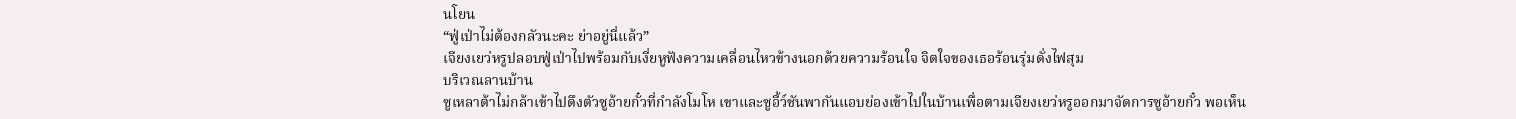นโยน
“ฟู่เป่าไม่ต้องกลัวนะคะ ย่าอยู่นี่แล้ว”
เจียงเยว่หรูปลอบฟู่เป่าไปพร้อมกับเงี่ยหูฟังความเคลื่อนไหวข้างนอกด้วยความร้อนใจ จิตใจของเธอร้อนรุ่มดั่งไฟสุม
บริเวณลานบ้าน
ซูเหลาต้าไม่กล้าเข้าไปดึงตัวซูอ้ายกั๋วที่กำลังโมโห เขาและซูอี้ว์ชันพากันแอบย่องเข้าไปในบ้านเพื่อตามเจียงเยว่หรูออกมาจัดการซูอ้ายกั๋ว พอเห็น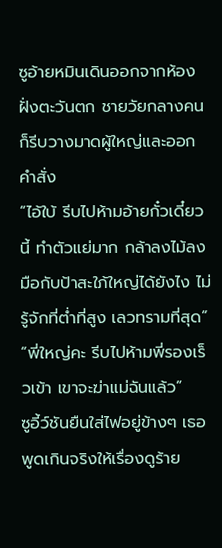ซูอ้ายหมินเดินออกจากห้องฝั่งตะวันตก ชายวัยกลางคนก็รีบวางมาดผู้ใหญ่และออกคำสั่ง
“ไอ้ใบ้ รีบไปห้ามอ้ายกั๋วเดี๋ยวนี้ ทำตัวแย่มาก กล้าลงไม้ลงมือกับป้าสะใภ้ใหญ่ได้ยังไง ไม่รู้จักที่ต่ำที่สูง เลวทรามที่สุด”
“พี่ใหญ่คะ รีบไปห้ามพี่รองเร็วเข้า เขาจะฆ่าแม่ฉันแล้ว”
ซูอี้ว์ชันยืนใส่ไฟอยู่ข้างๆ เธอพูดเกินจริงให้เรื่องดูร้าย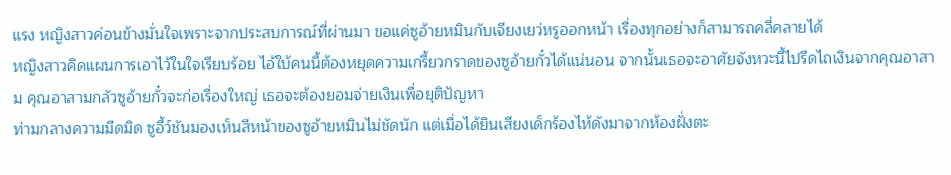แรง หญิงสาวค่อนข้างมั่นใจเพราะจากประสบการณ์ที่ผ่านมา ขอแค่ซูอ้ายหมินกับเจียงเยว่หรูออกหน้า เรื่องทุกอย่างก็สามารถคลี่คลายได้
หญิงสาวคิดแผนการเอาไว้ในใจเรียบร้อย ไอ้ใบ้คนนี้ต้องหยุดความเกรี้ยวกราดของซูอ้ายกั๋วได้แน่นอน จากนั้นเธอจะอาศัยจังหวะนี้ไปรีดไถเงินจากคุณอาสาม คุณอาสามกลัวซูอ้ายกั๋วจะก่อเรื่องใหญ่ เธอจะต้องยอมจ่ายเงินเพื่อยุติปัญหา
ท่ามกลางความมืดมิด ซูอี้ว์ชันมองเห็นสีหน้าของซูอ้ายหมินไม่ชัดนัก แต่เมื่อได้ยินเสียงเด็กร้องไห้ดังมาจากห้องฝั่งตะ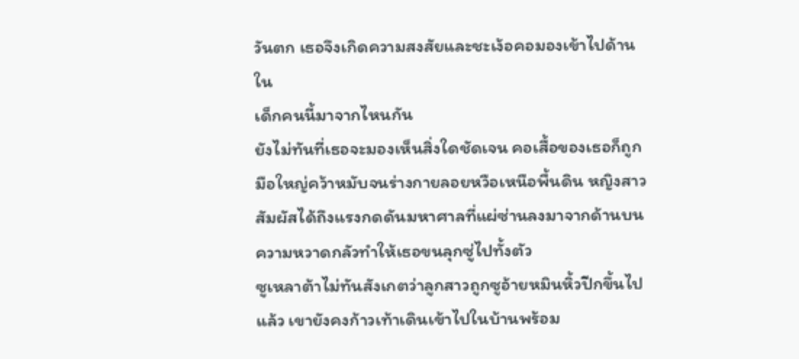วันตก เธอจึงเกิดความสงสัยและชะเง้อคอมองเข้าไปด้านใน
เด็กคนนี้มาจากไหนกัน
ยังไม่ทันที่เธอจะมองเห็นสิ่งใดชัดเจน คอเสื้อของเธอก็ถูกมือใหญ่คว้าหมับจนร่างกายลอยหวือเหนือพื้นดิน หญิงสาวสัมผัสได้ถึงแรงกดดันมหาศาลที่แผ่ซ่านลงมาจากด้านบน ความหวาดกลัวทำให้เธอขนลุกซู่ไปทั้งตัว
ซูเหลาต้าไม่ทันสังเกตว่าลูกสาวถูกซูอ้ายหมินหิ้วปีกขึ้นไปแล้ว เขายังคงก้าวเท้าเดินเข้าไปในบ้านพร้อม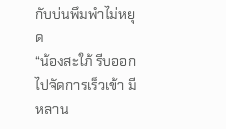กับบ่นพึมพำไม่หยุด
“น้องสะใภ้ รีบออกไปจัดการเร็วเข้า มีหลาน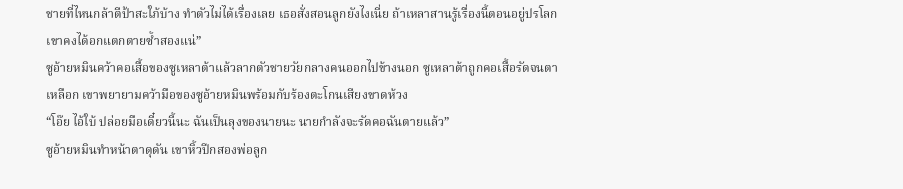ชายที่ไหนกล้าตีป้าสะใภ้บ้าง ทำตัวไม่ได้เรื่องเลย เธอสั่งสอนลูกยังไงเนี่ย ถ้าเหลาสานรู้เรื่องนี้ตอนอยู่ปรโลก เขาคงได้อกแตกตายซ้ำสองแน่”
ซูอ้ายหมินคว้าคอเสื้อของซูเหลาต้าแล้วลากตัวชายวัยกลางคนออกไปข้างนอก ซูเหลาต้าถูกคอเสื้อรัดจนตาเหลือก เขาพยายามคว้ามือของซูอ้ายหมินพร้อมกับร้องตะโกนเสียงขาดห้วง
“โอ๊ย ไอ้ใบ้ ปล่อยมือเดี๋ยวนี้นะ ฉันเป็นลุงของนายนะ นายกำลังจะรัดคอฉันตายแล้ว”
ซูอ้ายหมินทำหน้าตาดุดัน เขาหิ้วปีกสองพ่อลูก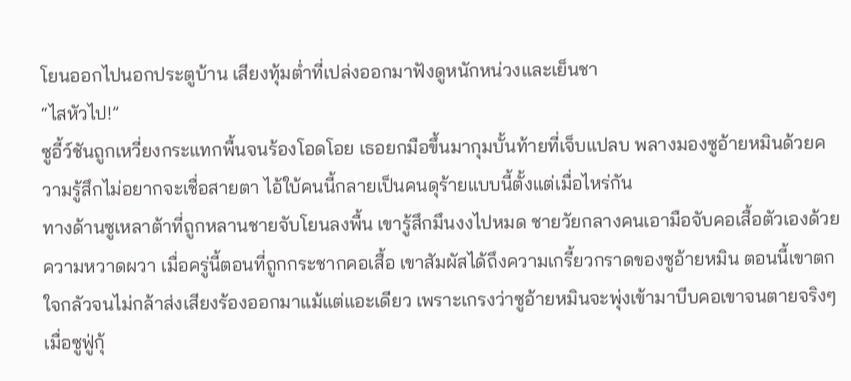โยนออกไปนอกประตูบ้าน เสียงทุ้มต่ำที่เปล่งออกมาฟังดูหนักหน่วงและเย็นชา
“ไสหัวไป!”
ซูอี้ว์ชันถูกเหวี่ยงกระแทกพื้นจนร้องโอดโอย เธอยกมือขึ้นมากุมบั้นท้ายที่เจ็บแปลบ พลางมองซูอ้ายหมินด้วยความรู้สึกไม่อยากจะเชื่อสายตา ไอ้ใบ้คนนี้กลายเป็นคนดุร้ายแบบนี้ตั้งแต่เมื่อไหร่กัน
ทางด้านซูเหลาต้าที่ถูกหลานชายจับโยนลงพื้น เขารู้สึกมึนงงไปหมด ชายวัยกลางคนเอามือจับคอเสื้อตัวเองด้วยความหวาดผวา เมื่อครู่นี้ตอนที่ถูกกระชากคอเสื้อ เขาสัมผัสได้ถึงความเกรี้ยวกราดของซูอ้ายหมิน ตอนนี้เขาตกใจกลัวจนไม่กล้าส่งเสียงร้องออกมาแม้แต่แอะเดียว เพราะเกรงว่าซูอ้ายหมินจะพุ่งเข้ามาบีบคอเขาจนตายจริงๆ
เมื่อซูฟู่กุ้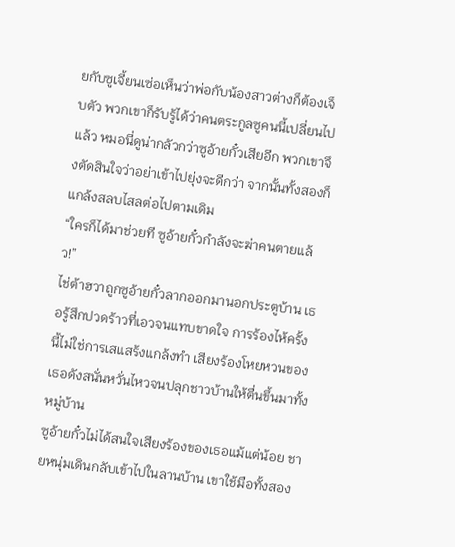ยกับซูเจี้ยนเซ่อเห็นว่าพ่อกับน้องสาวต่างก็ต้องเจ็บตัว พวกเขาก็รับรู้ได้ว่าคนตระกูลซูคนนี้เปลี่ยนไปแล้ว หมอนี่ดูน่ากลัวกว่าซูอ้ายกั๋วเสียอีก พวกเขาจึงตัดสินใจว่าอย่าเข้าไปยุ่งจะดีกว่า จากนั้นทั้งสองก็แกล้งสลบไสลต่อไปตามเดิม
“ใครก็ได้มาช่วยที ซูอ้ายกั๋วกำลังจะฆ่าคนตายแล้ว!”
ไช่ต้าฮวาถูกซูอ้ายกั๋วลากออกมานอกประตูบ้าน เธอรู้สึกปวดร้าวที่เอวจนแทบขาดใจ การร้องไห้ครั้งนี้ไม่ใช่การเสแสร้งแกล้งทำ เสียงร้องโหยหวนของเธอดังสนั่นหวั่นไหวจนปลุกชาวบ้านให้ตื่นขึ้นมาทั้งหมู่บ้าน
ซูอ้ายกั๋วไม่ได้สนใจเสียงร้องของเธอแม้แต่น้อย ชายหนุ่มเดินกลับเข้าไปในลานบ้าน เขาใช้มือทั้งสอง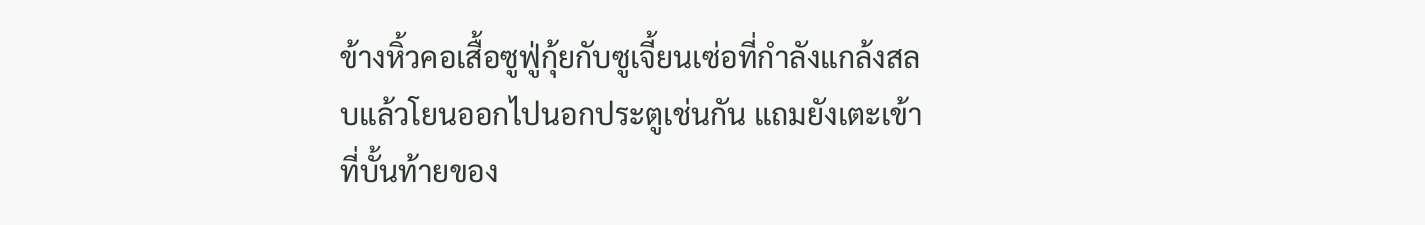ข้างหิ้วคอเสื้อซูฟู่กุ้ยกับซูเจี้ยนเซ่อที่กำลังแกล้งสลบแล้วโยนออกไปนอกประตูเช่นกัน แถมยังเตะเข้าที่บั้นท้ายของ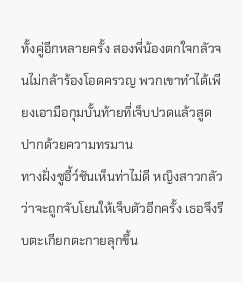ทั้งคู่อีกหลายครั้ง สองพี่น้องตกใจกลัวจนไม่กล้าร้องโอดครวญ พวกเขาทำได้เพียงเอามือกุมบั้นท้ายที่เจ็บปวดแล้วสูดปากด้วยความทรมาน
ทางฝั่งซูอี้ว์ชันเห็นท่าไม่ดี หญิงสาวกลัวว่าจะถูกจับโยนให้เจ็บตัวอีกครั้ง เธอจึงรีบตะเกียกตะกายลุกขึ้น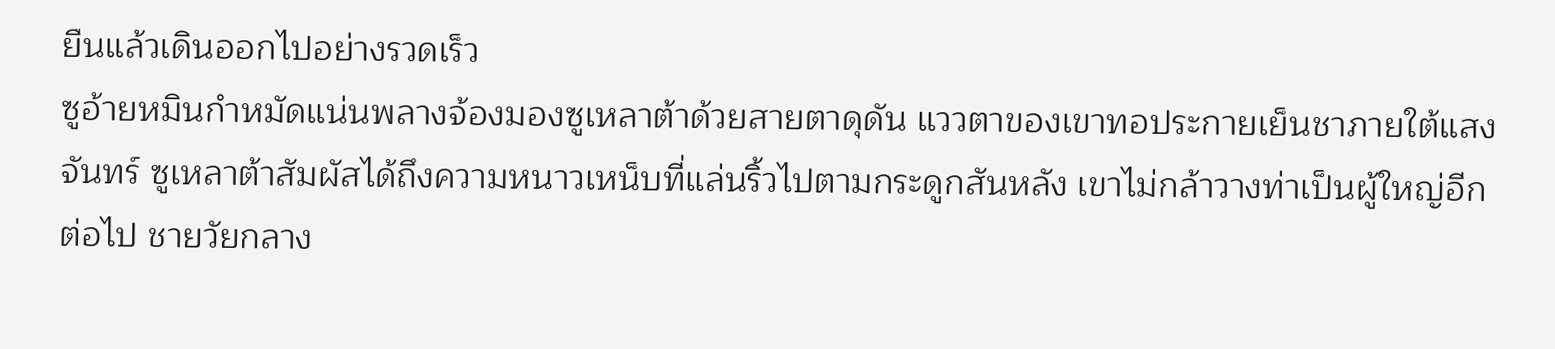ยืนแล้วเดินออกไปอย่างรวดเร็ว
ซูอ้ายหมินกำหมัดแน่นพลางจ้องมองซูเหลาต้าด้วยสายตาดุดัน แววตาของเขาทอประกายเย็นชาภายใต้แสงจันทร์ ซูเหลาต้าสัมผัสได้ถึงความหนาวเหน็บที่แล่นริ้วไปตามกระดูกสันหลัง เขาไม่กล้าวางท่าเป็นผู้ใหญ่อีกต่อไป ชายวัยกลาง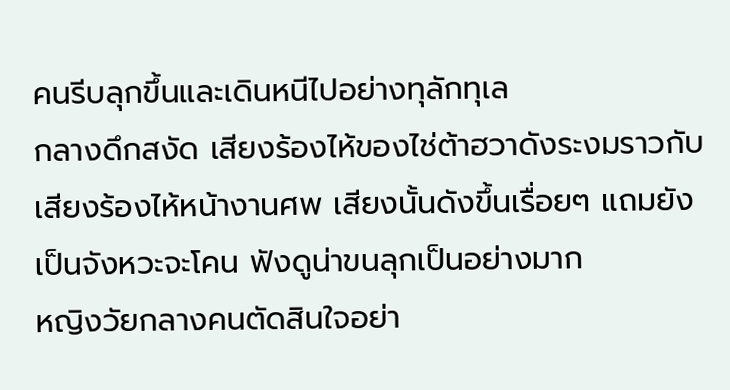คนรีบลุกขึ้นและเดินหนีไปอย่างทุลักทุเล
กลางดึกสงัด เสียงร้องไห้ของไช่ต้าฮวาดังระงมราวกับเสียงร้องไห้หน้างานศพ เสียงนั้นดังขึ้นเรื่อยๆ แถมยังเป็นจังหวะจะโคน ฟังดูน่าขนลุกเป็นอย่างมาก
หญิงวัยกลางคนตัดสินใจอย่า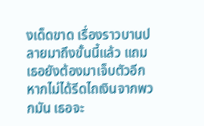งเด็ดขาด เรื่องราวบานปลายมาถึงขั้นนี้แล้ว แถมเธอยังต้องมาเจ็บตัวอีก หากไม่ได้รีดไถเงินจากพวกมัน เธอจะ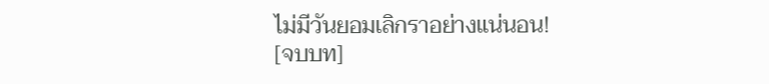ไม่มีวันยอมเลิกราอย่างแน่นอน!
[จบบท]